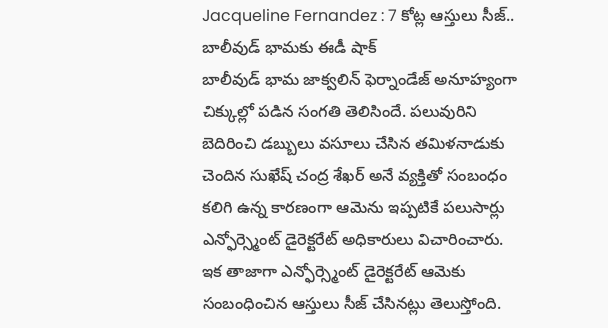Jacqueline Fernandez : 7 కోట్ల ఆస్తులు సీజ్.. బాలీవుడ్ భామకు ఈడీ షాక్
బాలీవుడ్ భామ జాక్వలిన్ ఫెర్నాండేజ్ అనూహ్యంగా చిక్కుల్లో పడిన సంగతి తెలిసిందే. పలువురిని బెదిరించి డబ్బులు వసూలు చేసిన తమిళనాడుకు చెందిన సుఖేష్ చంద్ర శేఖర్ అనే వ్యక్తితో సంబంధం కలిగి ఉన్న కారణంగా ఆమెను ఇప్పటికే పలుసార్లు ఎన్ఫోర్స్మెంట్ డైరెక్టరేట్ అధికారులు విచారించారు. ఇక తాజాగా ఎన్ఫోర్స్మెంట్ డైరెక్టరేట్ ఆమెకు సంబంధించిన ఆస్తులు సీజ్ చేసినట్లు తెలుస్తోంది.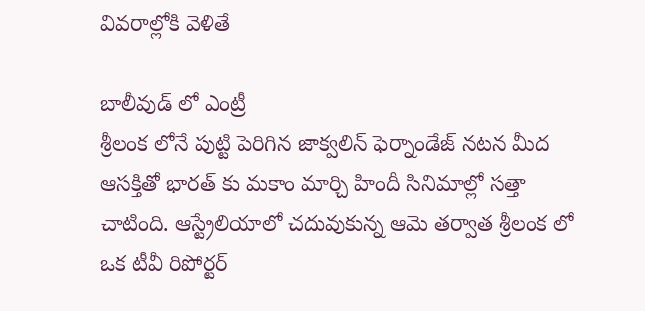వివరాల్లోకి వెళితే

బాలీవుడ్ లో ఎంట్రీ
శ్రీలంక లోనే పుట్టి పెరిగిన జాక్వలిన్ ఫెర్నాండేజ్ నటన మీద ఆసక్తితో భారత్ కు మకాం మార్చి హిందీ సినిమాల్లో సత్తా చాటింది. ఆస్ట్రేలియాలో చదువుకున్న ఆమె తర్వాత శ్రీలంక లో ఒక టీవీ రిపోర్టర్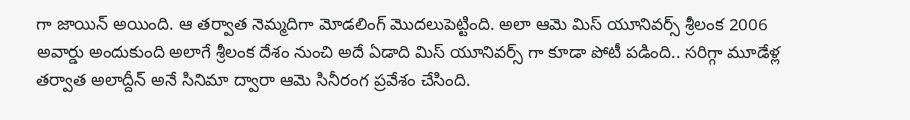గా జాయిన్ అయింది. ఆ తర్వాత నెమ్మదిగా మోడలింగ్ మొదలుపెట్టింది. అలా ఆమె మిస్ యూనివర్స్ శ్రీలంక 2006 అవార్డు అందుకుంది అలాగే శ్రీలంక దేశం నుంచి అదే ఏడాది మిస్ యూనివర్స్ గా కూడా పోటీ పడింది.. సరిగ్గా మూడేళ్ల తర్వాత అలాద్దీన్ అనే సినిమా ద్వారా ఆమె సినీరంగ ప్రవేశం చేసింది.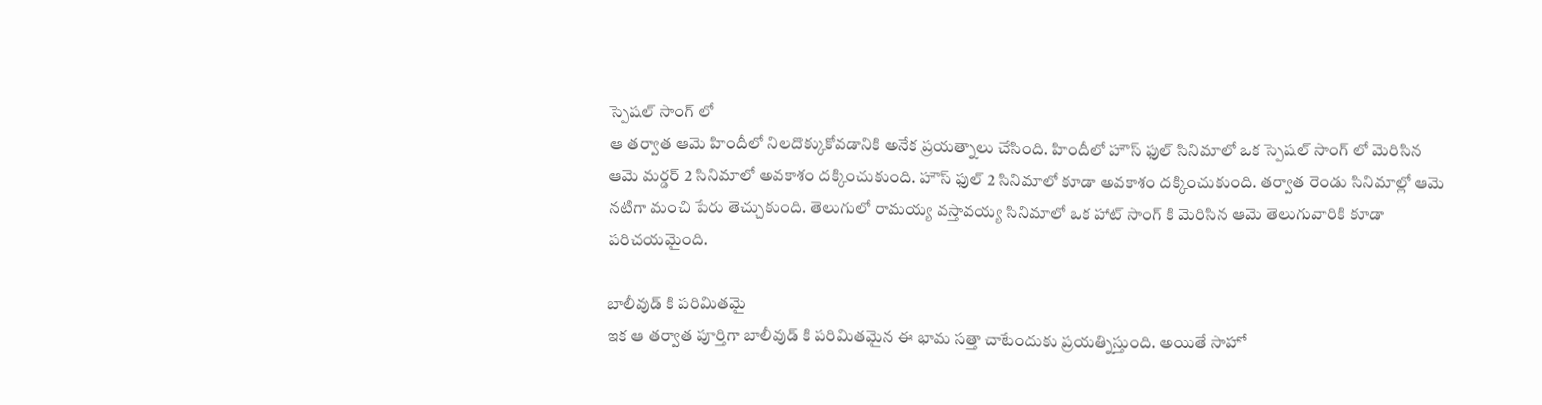స్పెషల్ సాంగ్ లో
ఆ తర్వాత ఆమె హిందీలో నిలదొక్కుకోవడానికి అనేక ప్రయత్నాలు చేసింది. హిందీలో హౌస్ ఫుల్ సినిమాలో ఒక స్పెషల్ సాంగ్ లో మెరిసిన ఆమె మర్డర్ 2 సినిమాలో అవకాశం దక్కించుకుంది. హౌస్ ఫుల్ 2 సినిమాలో కూడా అవకాశం దక్కించుకుంది. తర్వాత రెండు సినిమాల్లో ఆమె నటిగా మంచి పేరు తెచ్చుకుంది. తెలుగులో రామయ్య వస్తావయ్య సినిమాలో ఒక హాట్ సాంగ్ కి మెరిసిన ఆమె తెలుగువారికి కూడా పరిచయమైంది.

బాలీవుడ్ కి పరిమితమై
ఇక ఆ తర్వాత పూర్తిగా బాలీవుడ్ కి పరిమితమైన ఈ భామ సత్తా చాటేందుకు ప్రయత్నిస్తుంది. అయితే సాహో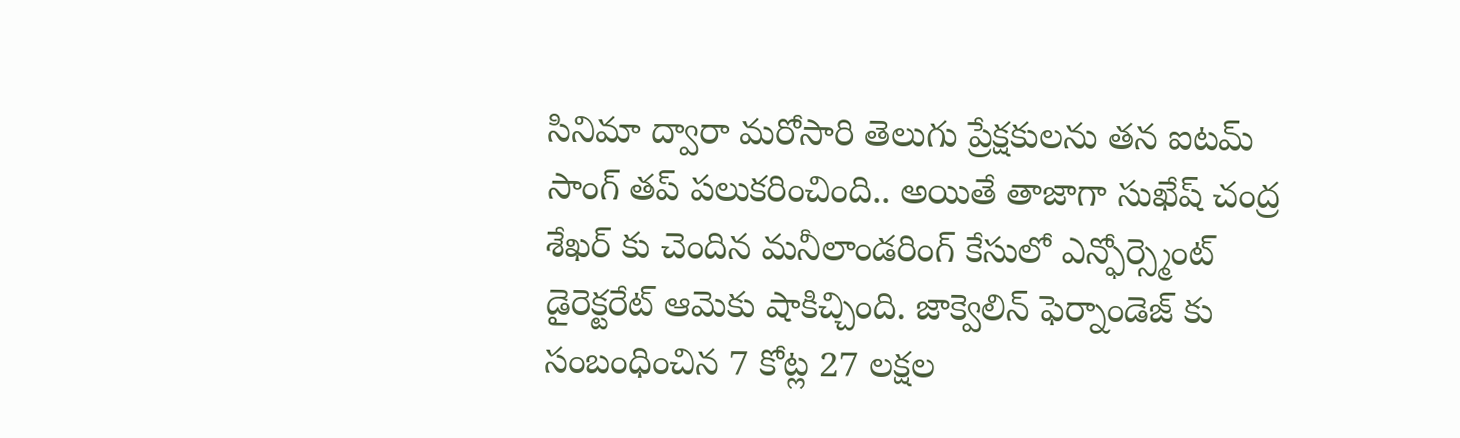సినిమా ద్వారా మరోసారి తెలుగు ప్రేక్షకులను తన ఐటమ్ సాంగ్ తప్ పలుకరించింది.. అయితే తాజాగా సుఖేష్ చంద్ర శేఖర్ కు చెందిన మనీలాండరింగ్ కేసులో ఎన్ఫోర్స్మెంట్ డైరెక్టరేట్ ఆమెకు షాకిచ్చింది. జాక్వెలిన్ ఫెర్నాండెజ్ కు సంబంధించిన 7 కోట్ల 27 లక్షల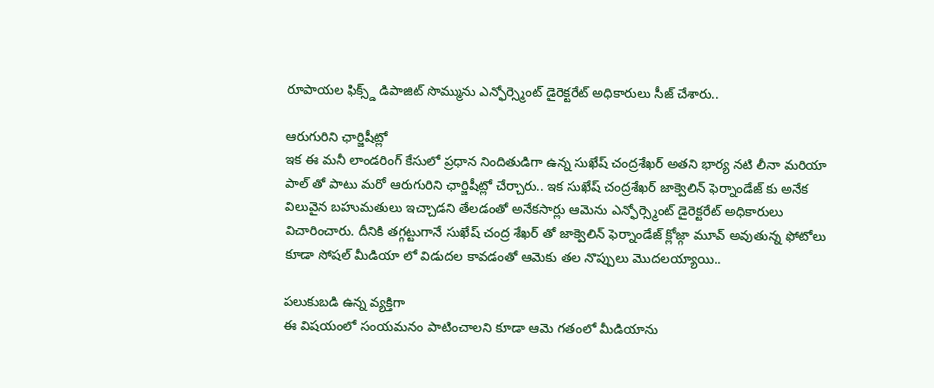రూపాయల ఫిక్స్డ్ డిపాజిట్ సొమ్మును ఎన్ఫోర్స్మెంట్ డైరెక్టరేట్ అధికారులు సీజ్ చేశారు..

ఆరుగురిని ఛార్జిషీట్లో
ఇక ఈ మనీ లాండరింగ్ కేసులో ప్రధాన నిందితుడిగా ఉన్న సుఖేష్ చంద్రశేఖర్ అతని భార్య నటి లీనా మరియా పాల్ తో పాటు మరో ఆరుగురిని ఛార్జిషీట్లో చేర్చారు.. ఇక సుఖేష్ చంద్రశేఖర్ జాక్వెలిన్ ఫెర్నాండేజ్ కు అనేక విలువైన బహుమతులు ఇచ్చాడని తేలడంతో అనేకసార్లు ఆమెను ఎన్ఫోర్స్మెంట్ డైరెక్టరేట్ అధికారులు విచారించారు. దీనికి తగ్గట్టుగానే సుఖేష్ చంద్ర శేఖర్ తో జాక్వెలిన్ ఫెర్నాండేజ్ క్లోజ్గా మూవ్ అవుతున్న ఫోటోలు కూడా సోషల్ మీడియా లో విడుదల కావడంతో ఆమెకు తల నొప్పులు మొదలయ్యాయి..

పలుకుబడి ఉన్న వ్యక్తిగా
ఈ విషయంలో సంయమనం పాటించాలని కూడా ఆమె గతంలో మీడియాను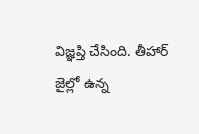విజ్ఞప్తి చేసింది. తీహార్ జైల్లో ఉన్న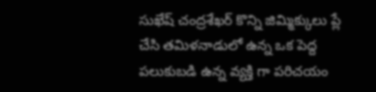సుఖేష్ చంద్రశేఖర్ కొన్ని జిమ్మిక్కులు ప్లే చేసి తమిళనాడులో ఉన్న ఒక పెద్ద పలుకుబడి ఉన్న వ్యక్తి గా పరిచయం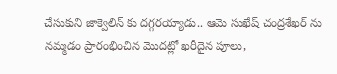చేసుకుని జాక్వెలిన్ కు దగ్గరయ్యాడు.. ఆమె సుఖేష్ చంద్రశేఖర్ ను నమ్మడం ప్రారంభించిన మొదట్లో ఖరీదైన పూలు,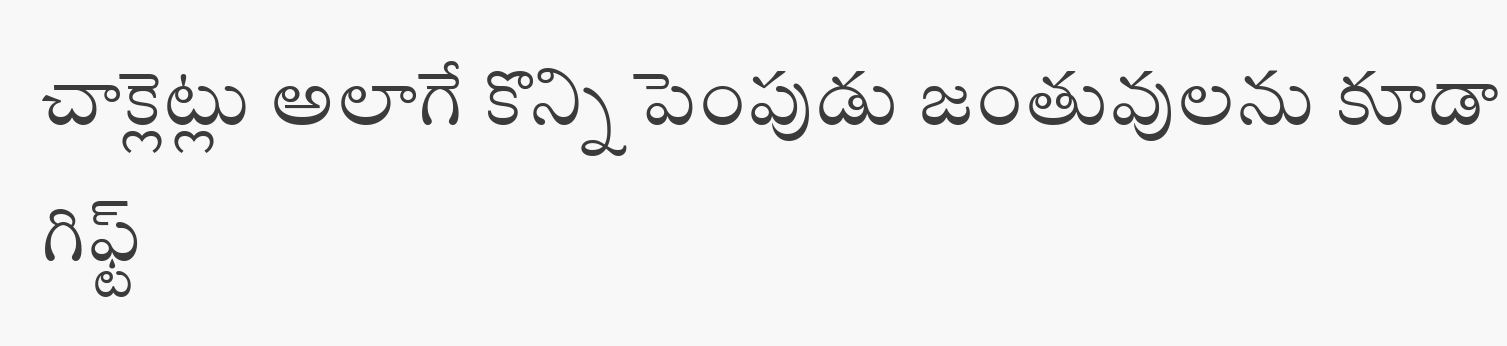చాక్లెట్లు అలాగే కొన్ని పెంపుడు జంతువులను కూడా గిఫ్ట్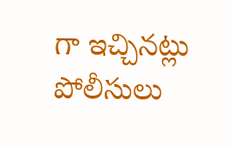గా ఇచ్చినట్లు పోలీసులు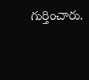గుర్తించారు.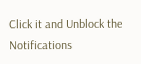Click it and Unblock the Notifications